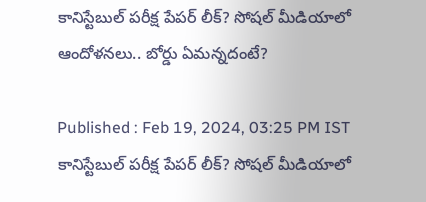కానిస్టేబుల్ పరీక్ష పేపర్ లీక్? సోషల్ మీడియాలో ఆందోళనలు.. బోర్డు ఏమన్నదంటే?

Published : Feb 19, 2024, 03:25 PM IST
కానిస్టేబుల్ పరీక్ష పేపర్ లీక్? సోషల్ మీడియాలో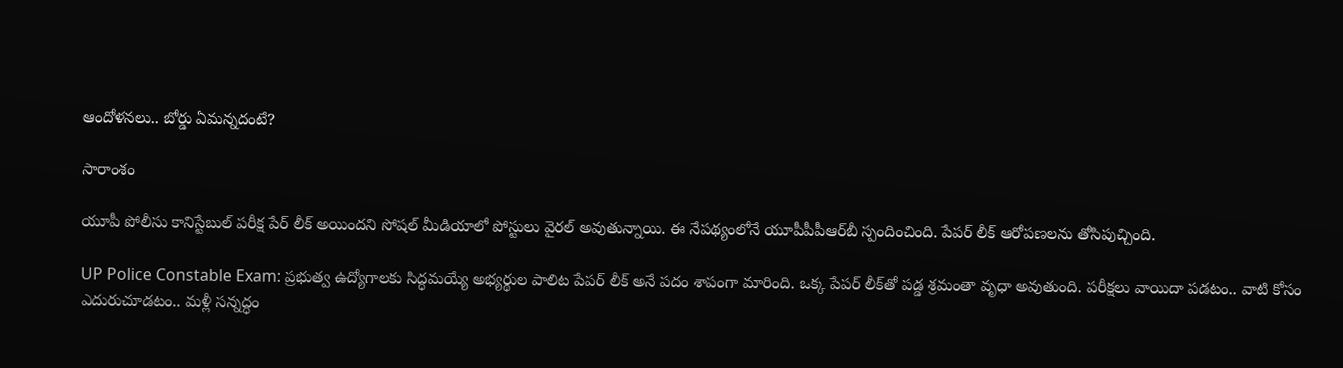ఆందోళనలు.. బోర్డు ఏమన్నదంటే?

సారాంశం

యూపీ పోలీసు కానిస్టేబుల్ పరీక్ష పేర్ లీక్ అయిందని సోషల్ మీడియాలో పోస్టులు వైరల్ అవుతున్నాయి. ఈ నేపథ్యంలోనే యూపీపీపీఆర్‌బీ స్పందించింది. పేపర్ లీక్ ఆరోపణలను తోసిపుచ్చింది.

UP Police Constable Exam: ప్రభుత్వ ఉద్యోగాలకు సిద్ధమయ్యే అభ్యర్థుల పాలిట పేపర్ లీక్ అనే పదం శాపంగా మారింది. ఒక్క పేపర్ లీక్‌తో పడ్డ శ్రమంతా వృధా అవుతుంది. పరీక్షలు వాయిదా పడటం.. వాటి కోసం ఎదురుచూడటం.. మళ్లీ సన్నద్ధం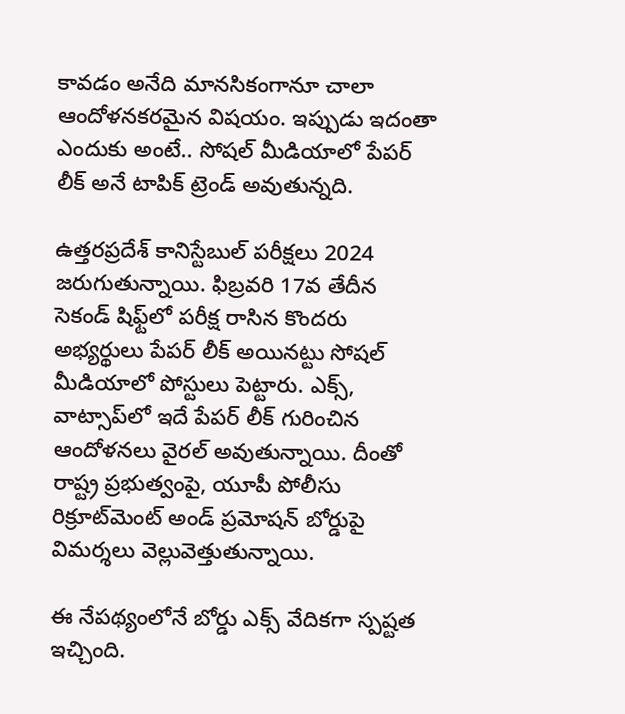కావడం అనేది మానసికంగానూ చాలా ఆందోళనకరమైన విషయం. ఇప్పుడు ఇదంతా ఎందుకు అంటే.. సోషల్ మీడియాలో పేపర్ లీక్ అనే టాపిక్ ట్రెండ్ అవుతున్నది.

ఉత్తరప్రదేశ్ కానిస్టేబుల్ పరీక్షలు 2024 జరుగుతున్నాయి. ఫిబ్రవరి 17వ తేదీన సెకండ్ షిఫ్ట్‌లో పరీక్ష రాసిన కొందరు అభ్యర్థులు పేపర్ లీక్ అయినట్టు సోషల్ మీడియాలో పోస్టులు పెట్టారు. ఎక్స్, వాట్సాప్‌లో ఇదే పేపర్ లీక్ గురించిన ఆందోళనలు వైరల్ అవుతున్నాయి. దీంతో రాష్ట్ర ప్రభుత్వంపై, యూపీ పోలీసు రిక్రూట్‌మెంట్ అండ్ ప్రమోషన్ బోర్డుపై విమర్శలు వెల్లువెత్తుతున్నాయి.

ఈ నేపథ్యంలోనే బోర్డు ఎక్స్ వేదికగా స్పష్టత ఇచ్చింది.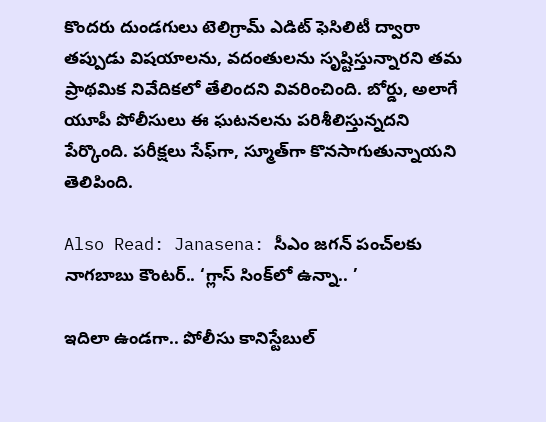కొందరు దుండగులు టెలిగ్రామ్ ఎడిట్ ఫెసిలిటీ ద్వారా తప్పుడు విషయాలను, వదంతులను సృష్టిస్తున్నారని తమ ప్రాథమిక నివేదికలో తేలిందని వివరించింది. బోర్డు, అలాగే యూపీ పోలీసులు ఈ ఘటనలను పరిశీలిస్తున్నదని పేర్కొంది. పరీక్షలు సేఫ్‌గా, స్మూత్‌గా కొనసాగుతున్నాయని తెలిపింది.

Also Read: Janasena: సీఎం జగన్‌ పంచ్‌లకు నాగబాబు కౌంటర్.. ‘గ్లాస్ సింక్‌లో ఉన్నా.. ’

ఇదిలా ఉండగా.. పోలీసు కానిస్టేబుల్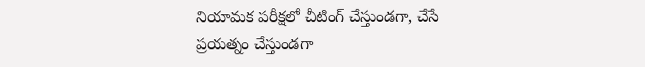నియామక పరీక్షలో చీటింగ్‌ చేస్తుండగా, చేసే ప్రయత్నం చేస్తుండగా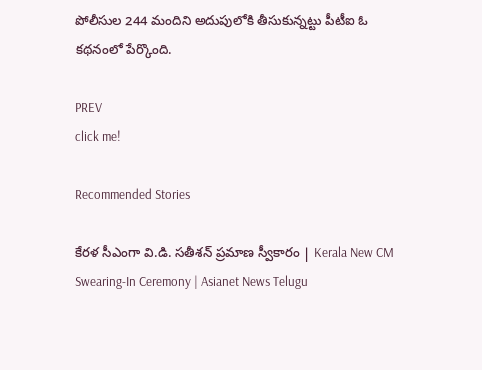పోలీసుల 244 మందిని అదుపులోకి తీసుకున్నట్టు పీటీఐ ఓ కథనంలో పేర్కొంది.

PREV
click me!

Recommended Stories

కేరళ సీఎంగా వి.డి. సతీశన్ ప్రమాణ స్వీకారం | Kerala New CM Swearing-In Ceremony | Asianet News Telugu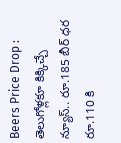Beers Price Drop : తెలుగోళ్లకూ కిక్కిచ్చే న్యూస్.. రూ.185 బీర్ ధర రూ.110 కి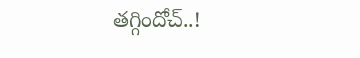తగ్గిందోచ్..!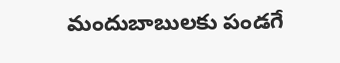మందుబాబులకు పండగే